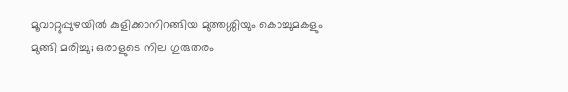മൂവാറ്റുപ്പുഴയിൽ കുളിക്കാനിറങ്ങിയ മുത്തശ്ശിയും കൊച്ചുമകളും മുങ്ങി മരിച്ചു; ഒരാളുടെ നില ഗുരുതരം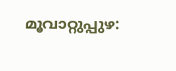മൂവാറ്റുപ്പുഴ: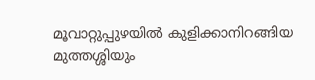മൂവാറ്റുപ്പുഴയിൽ കുളിക്കാനിറങ്ങിയ മുത്തശ്ശിയും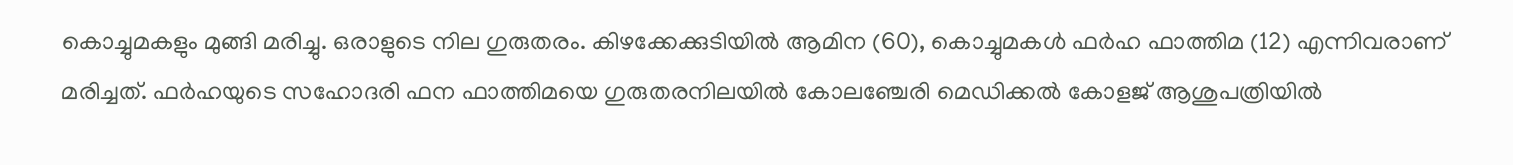കൊച്ചുമകളും മുങ്ങി മരിച്ചു. ഒരാളുടെ നില ഗുരുതരം. കിഴക്കേക്കുടിയിൽ ആമിന (60), കൊച്ചുമകൾ ഫർഹ ഫാത്തിമ (12) എന്നിവരാണ് മരിച്ചത്. ഫർഹയുടെ സഹോദരി ഫന ഫാത്തിമയെ ഗുരുതരനിലയിൽ കോലഞ്ചേരി മെഡിക്കൽ കോളജ് ആശുപത്രിയിൽ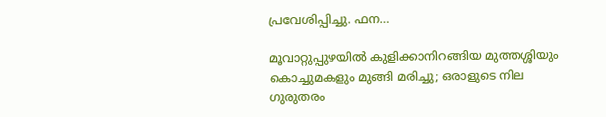പ്രവേശിപ്പിച്ചു. ഫന…

മൂവാറ്റുപ്പുഴയിൽ കുളിക്കാനിറങ്ങിയ മുത്തശ്ശിയും കൊച്ചുമകളും മുങ്ങി മരിച്ചു; ഒരാളുടെ നില ഗുരുതരം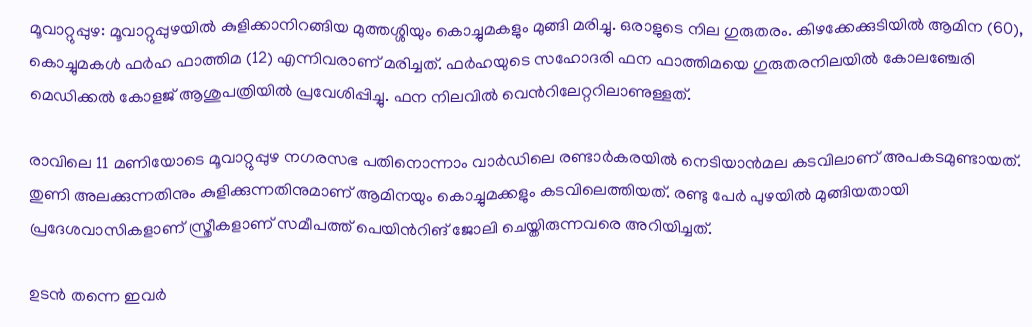മൂവാറ്റുപ്പുഴ: മൂവാറ്റുപ്പുഴയിൽ കുളിക്കാനിറങ്ങിയ മുത്തശ്ശിയും കൊച്ചുമകളും മുങ്ങി മരിച്ചു. ഒരാളുടെ നില ഗുരുതരം. കിഴക്കേക്കുടിയിൽ ആമിന (60), കൊച്ചുമകൾ ഫർഹ ഫാത്തിമ (12) എന്നിവരാണ് മരിച്ചത്. ഫർഹയുടെ സഹോദരി ഫന ഫാത്തിമയെ ഗുരുതരനിലയിൽ കോലഞ്ചേരി മെഡിക്കൽ കോളജ് ആശുപത്രിയിൽ പ്രവേശിപ്പിച്ചു. ഫന നിലവിൽ വെന്‍റിലേറ്ററിലാണുള്ളത്.

രാവിലെ 11 മണിയോടെ മൂവാറ്റുപ്പുഴ നഗരസഭ പതിനൊന്നാം വാർഡിലെ രണ്ടാർകരയിൽ നെടിയാൻമല കടവിലാണ് അപകടമുണ്ടായത്. തുണി അലക്കുന്നതിനും കുളിക്കുന്നതിനുമാണ് ആമിനയും കൊച്ചുമക്കളും കടവിലെത്തിയത്. രണ്ടു പേർ പുഴയിൽ മുങ്ങിയതായി പ്രദേശവാസികളാണ് സ്ത്രീകളാണ് സമീപത്ത് പെയിന്‍റിങ് ജോലി ചെയ്തിരുന്നവരെ അറിയിച്ചത്.

ഉടൻ തന്നെ ഇവർ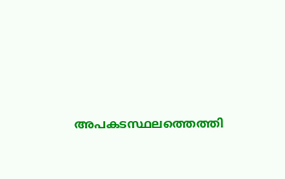അപകടസ്ഥലത്തെത്തി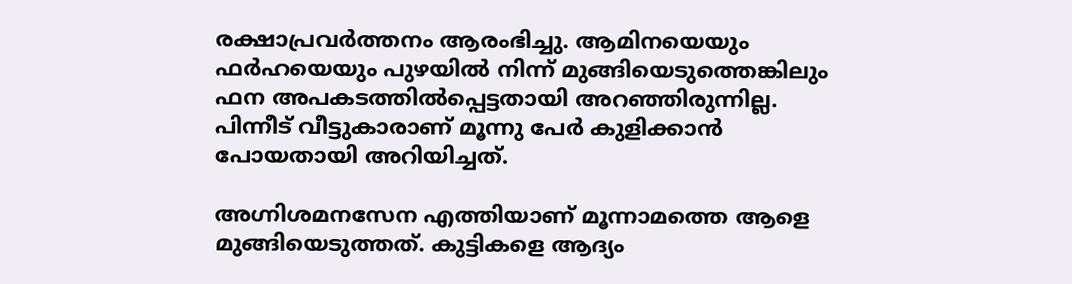രക്ഷാപ്രവർത്തനം ആരംഭിച്ചു. ആമിനയെയും ഫർഹയെയും പുഴയിൽ നിന്ന് മുങ്ങിയെടുത്തെങ്കിലും ഫന അപകടത്തിൽപ്പെട്ടതായി അറഞ്ഞിരുന്നില്ല. പിന്നീട് വീട്ടുകാരാണ് മൂന്നു പേർ കുളിക്കാൻ പോയതായി അറിയിച്ചത്.

അഗ്നിശമനസേന എത്തിയാണ് മൂന്നാമത്തെ ആളെ മുങ്ങിയെടുത്തത്. കുട്ടികളെ ആദ്യം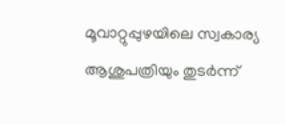മൂവാറ്റുപ്പുഴയിലെ സ്വകാര്യ ആശുപത്രിയും തുടർന്ന്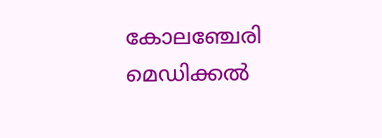കോലഞ്ചേരി മെഡിക്കൽ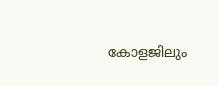കോളജിലും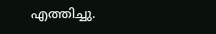എത്തിച്ചു.